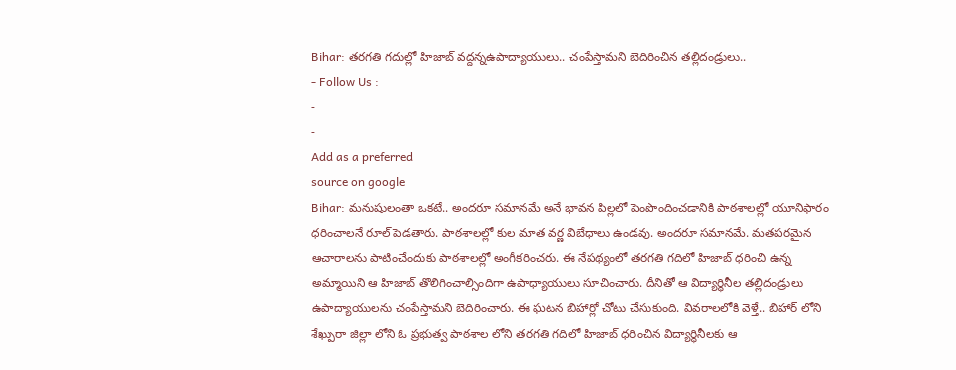Bihar: తరగతి గదుల్లో హిజాబ్ వద్దన్నఉపాద్యాయులు.. చంపేస్తామని బెదిరించిన తల్లిదండ్రులు..
- Follow Us :
-
-
Add as a preferred
source on google
Bihar: మనుషులంతా ఒకటే.. అందరూ సమానమే అనే భావన పిల్లలో పెంపొందించడానికి పాఠశాలల్లో యూనిఫారం ధరించాలనే రూల్ పెడతారు. పాఠశాలల్లో కుల మాత వర్ణ విబేధాలు ఉండవు. అందరూ సమానమే. మతపరమైన ఆచారాలను పాటించేందుకు పాఠశాలల్లో అంగీకరించరు. ఈ నేపథ్యంలో తరగతి గదిలో హిజాబ్ ధరించి ఉన్న అమ్మాయిని ఆ హిజాబ్ తొలిగించాల్సిందిగా ఉపాధ్యాయులు సూచించారు. దీనితో ఆ విద్యార్థినీల తల్లిదండ్రులు ఉపాద్యాయులను చంపేస్తామని బెదిరించారు. ఈ ఘటన బిహార్లో చోటు చేసుకుంది. వివరాలలోకి వెళ్తే.. బిహార్ లోని శేఖ్పురా జిల్లా లోని ఓ ప్రభుత్వ పాఠశాల లోని తరగతి గదిలో హిజాబ్ ధరించిన విద్యార్థినీలకు ఆ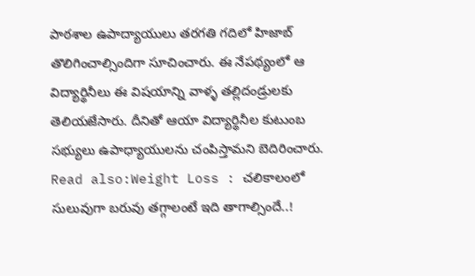పాఠశాల ఉపాద్యాయులు తరగతి గదిలో హిజాబ్ తొలిగించాల్సిందిగా సూచించారు. ఈ నేపథ్యంలో ఆ విద్యార్థినీలు ఈ విషయాన్ని వాళ్ళ తల్లిదండ్రులకు తెలియజేసారు. దీనితో ఆయా విద్యార్థినీల కుటుంబ సభ్యులు ఉపాధ్యాయులను చంపిస్తామని బెదిరించారు.
Read also:Weight Loss : చలికాలంలో సులువుగా బరువు తగ్గాలంటే ఇది తాగాల్సిందే..!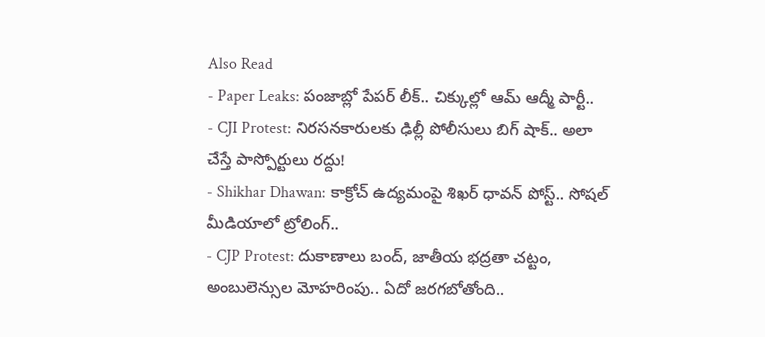Also Read
- Paper Leaks: పంజాబ్లో పేపర్ లీక్.. చిక్కుల్లో ఆమ్ ఆద్మీ పార్టీ..
- CJI Protest: నిరసనకారులకు ఢిల్లీ పోలీసులు బిగ్ షాక్.. అలా చేస్తే పాస్పోర్టులు రద్దు!
- Shikhar Dhawan: కాక్రోచ్ ఉద్యమంపై శిఖర్ ధావన్ పోస్ట్.. సోషల్ మీడియాలో ట్రోలింగ్..
- CJP Protest: దుకాణాలు బంద్, జాతీయ భద్రతా చట్టం, అంబులెన్సుల మోహరింపు.. ఏదో జరగబోతోంది..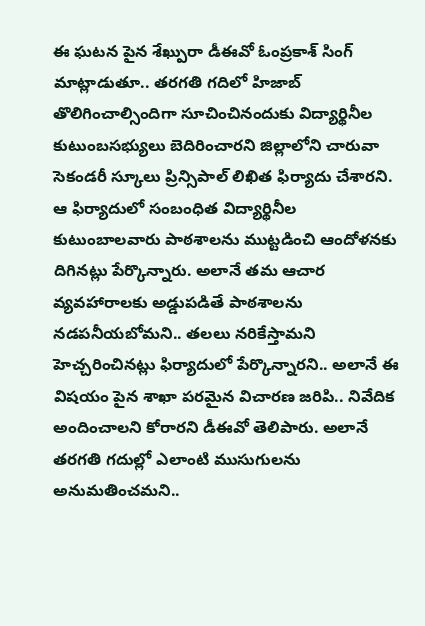ఈ ఘటన పైన శేఖ్పురా డీఈవో ఓంప్రకాశ్ సింగ్ మాట్లాడుతూ.. తరగతి గదిలో హిజాబ్ తొలిగించాల్సిందిగా సూచించినందుకు విద్యార్థినీల కుటుంబసభ్యులు బెదిరించారని జిల్లాలోని చారువా సెకండరీ స్కూలు ప్రిన్సిపాల్ లిఖిత ఫిర్యాదు చేశారని. ఆ ఫిర్యాదులో సంబంధిత విద్యార్థినీల కుటుంబాలవారు పాఠశాలను ముట్టడించి ఆందోళనకు దిగినట్లు పేర్కొన్నారు. అలానే తమ ఆచార వ్యవహారాలకు అడ్డుపడితే పాఠశాలను నడపనీయబోమని.. తలలు నరికేస్తామని హెచ్చరించినట్లు ఫిర్యాదులో పేర్కొన్నారని.. అలానే ఈ విషయం పైన శాఖా పరమైన విచారణ జరిపి.. నివేదిక అందించాలని కోరారని డీఈవో తెలిపారు. అలానే తరగతి గదుల్లో ఎలాంటి ముసుగులను అనుమతించమని..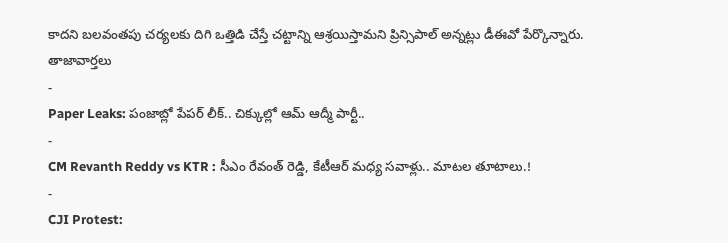కాదని బలవంతపు చర్యలకు దిగి ఒత్తిడి చేస్తే చట్టాన్ని ఆశ్రయిస్తామని ప్రిన్సిపాల్ అన్నట్లు డీఈవో పేర్కొన్నారు.
తాజావార్తలు
-
Paper Leaks: పంజాబ్లో పేపర్ లీక్.. చిక్కుల్లో ఆమ్ ఆద్మీ పార్టీ..
-
CM Revanth Reddy vs KTR : సీఎం రేవంత్ రెడ్డి, కేటీఆర్ మధ్య సవాళ్లు.. మాటల తూటాలు.!
-
CJI Protest: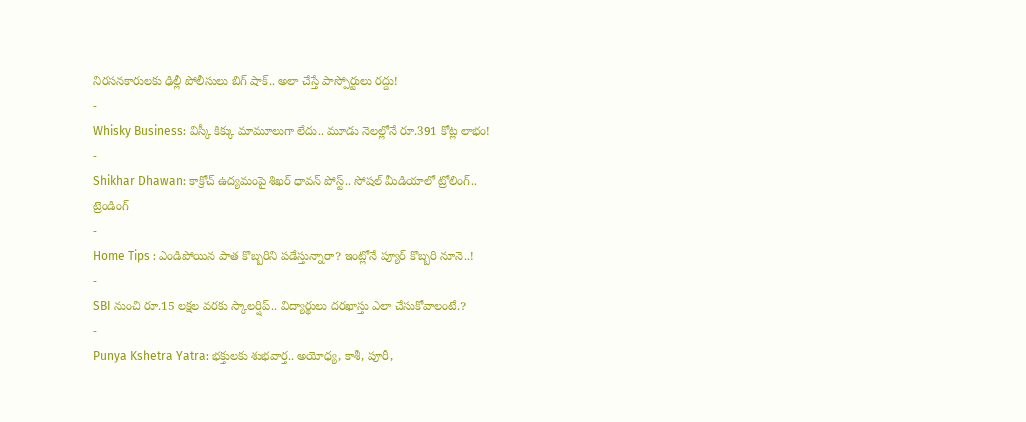నిరసనకారులకు ఢిల్లీ పోలీసులు బిగ్ షాక్.. అలా చేస్తే పాస్పోర్టులు రద్దు!
-
Whisky Business: విస్కీ కిక్కు మామూలుగా లేదు.. మూడు నెలల్లోనే రూ.391 కోట్ల లాభం!
-
Shikhar Dhawan: కాక్రోచ్ ఉద్యమంపై శిఖర్ ధావన్ పోస్ట్.. సోషల్ మీడియాలో ట్రోలింగ్..
ట్రెండింగ్
-
Home Tips : ఎండిపోయిన పాత కొబ్బరిని పడేస్తున్నారా? ఇంట్లోనే ప్యూర్ కొబ్బరి నూనె..!
-
SBI నుంచి రూ.15 లక్షల వరకు స్కాలర్షిప్.. విద్యార్థులు దరఖాస్తు ఎలా చేసుకోవాలంటే.?
-
Punya Kshetra Yatra: భక్తులకు శుభవార్త.. అయోధ్య, కాశీ, పూరీ,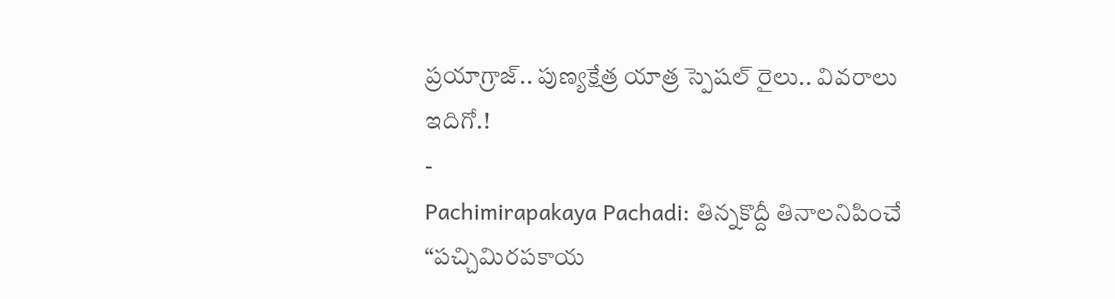ప్రయాగ్రాజ్.. పుణ్యక్షేత్ర యాత్ర స్పెషల్ రైలు.. వివరాలు ఇదిగో.!
-
Pachimirapakaya Pachadi: తిన్నకొద్దీ తినాలనిపించే “పచ్చిమిరపకాయ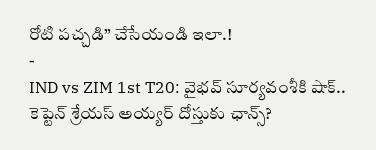రోటి పచ్చడి” చేసేయండి ఇలా.!
-
IND vs ZIM 1st T20: వైభవ్ సూర్యవంశీకి షాక్.. కెప్టెన్ శ్రేయస్ అయ్యర్ దోస్తుకు ఛాన్స్?